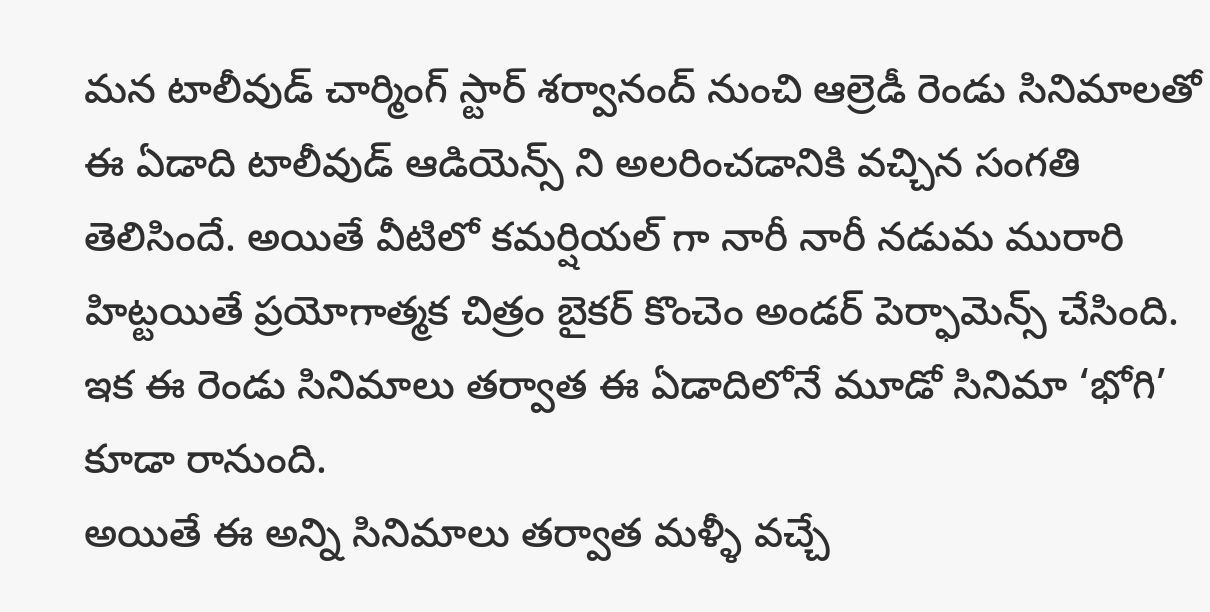మన టాలీవుడ్ చార్మింగ్ స్టార్ శర్వానంద్ నుంచి ఆల్రెడీ రెండు సినిమాలతో ఈ ఏడాది టాలీవుడ్ ఆడియెన్స్ ని అలరించడానికి వచ్చిన సంగతి తెలిసిందే. అయితే వీటిలో కమర్షియల్ గా నారీ నారీ నడుమ మురారి హిట్టయితే ప్రయోగాత్మక చిత్రం బైకర్ కొంచెం అండర్ పెర్ఫామెన్స్ చేసింది. ఇక ఈ రెండు సినిమాలు తర్వాత ఈ ఏడాదిలోనే మూడో సినిమా ‘భోగి’ కూడా రానుంది.
అయితే ఈ అన్ని సినిమాలు తర్వాత మళ్ళీ వచ్చే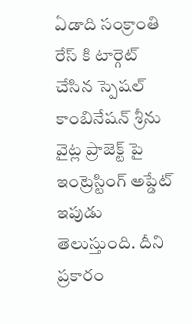ఏడాది సంక్రాంతి రేస్ కి టార్గెట్ చేసిన స్పెషల్ కాంబినేషన్ శ్రీను వైట్ల ప్రాజెక్ట్ పై ఇంట్రెస్టింగ్ అప్డేట్ ఇపుడు తెలుస్తుంది. దీని ప్రకారం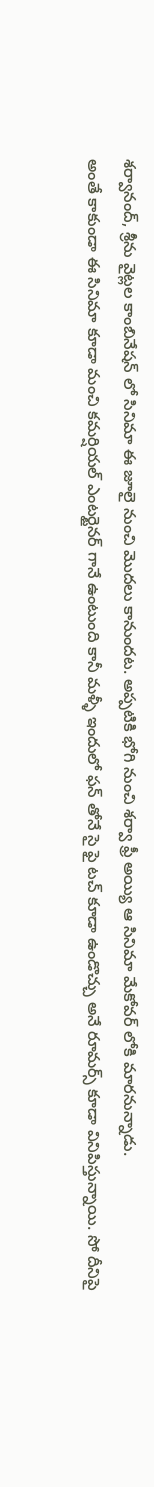శర్వానంద్, శ్రీను వైట్లల కాంబినేషన్ లో సినిమా ఈ జూలై నుంచి మొదలు కానుందట. అప్పటికి భోగి నుంచి శర్వా ఫ్రీ అయ్యి ఆ సినిమా మేకోవర్ లోకి మారనున్నాడు.
అంతే కాకుండా ఈ సినిమా కూడా మంచి కమర్షియల్ ఎంటర్టైనర్ గానే ఉంటుంది కానీ మళ్ళీ ఇందులో ఫన్ తోనే సై ఫై టచ్ కూడా ఉండొచ్చు అనే రూమర్స్ కూడా వినిపిస్తున్నాయి. సో దీనిపై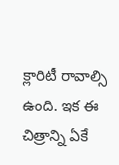క్లారిటీ రావాల్సి ఉంది. ఇక ఈ చిత్రాన్ని ఏకే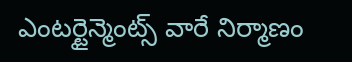ఎంటర్టైన్మెంట్స్ వారే నిర్మాణం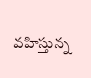వహిస్తున్న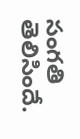సంగతి తెలిసిందే.